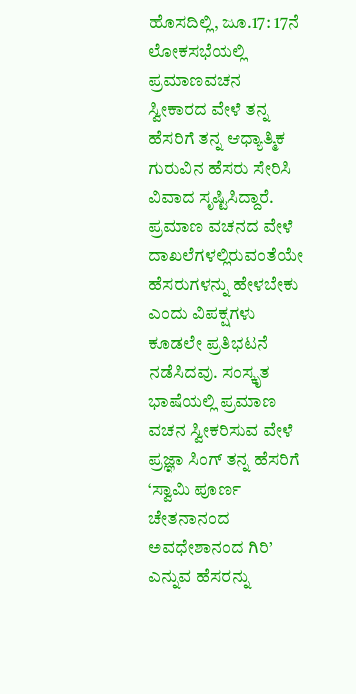ಹೊಸದಿಲ್ಲಿ, ಜೂ.17: 17ನೆ ಲೋಕಸಭೆಯಲ್ಲಿ ಪ್ರಮಾಣವಚನ ಸ್ವೀಕಾರದ ವೇಳೆ ತನ್ನ ಹೆಸರಿಗೆ ತನ್ನ ಆಧ್ಯಾತ್ಮಿಕ ಗುರುವಿನ ಹೆಸರು ಸೇರಿಸಿ ವಿವಾದ ಸೃಷ್ಟಿಸಿದ್ದಾರೆ. ಪ್ರಮಾಣ ವಚನದ ವೇಳೆ ದಾಖಲೆಗಳಲ್ಲಿರುವಂತೆಯೇ ಹೆಸರುಗಳನ್ನು ಹೇಳಬೇಕು ಎಂದು ವಿಪಕ್ಷಗಳು ಕೂಡಲೇ ಪ್ರತಿಭಟನೆ ನಡೆಸಿದವು. ಸಂಸ್ಕೃತ ಭಾಷೆಯಲ್ಲಿ ಪ್ರಮಾಣ ವಚನ ಸ್ವೀಕರಿಸುವ ವೇಳೆ ಪ್ರಜ್ಞಾ ಸಿಂಗ್ ತನ್ನ ಹೆಸರಿಗೆ ‘ಸ್ವಾಮಿ ಪೂರ್ಣ ಚೇತನಾನಂದ ಅವಧೇಶಾನಂದ ಗಿರಿ’ ಎನ್ನುವ ಹೆಸರನ್ನು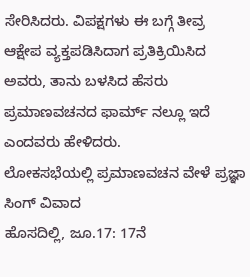ಸೇರಿಸಿದರು. ವಿಪಕ್ಷಗಳು ಈ ಬಗ್ಗೆ ತೀವ್ರ ಆಕ್ಷೇಪ ವ್ಯಕ್ತಪಡಿಸಿದಾಗ ಪ್ರತಿಕ್ರಿಯಿಸಿದ ಅವರು, ತಾನು ಬಳಸಿದ ಹೆಸರು ಪ್ರಮಾಣವಚನದ ಫಾರ್ಮ್ ನಲ್ಲೂ ಇದೆ ಎಂದವರು ಹೇಳಿದರು.
ಲೋಕಸಭೆಯಲ್ಲಿ ಪ್ರಮಾಣವಚನ ವೇಳೆ ಪ್ರಜ್ಞಾ ಸಿಂಗ್ ವಿವಾದ
ಹೊಸದಿಲ್ಲಿ, ಜೂ.17: 17ನೆ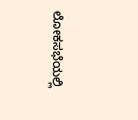ಲೋಕಸಭೆಯಲ್ಲಿ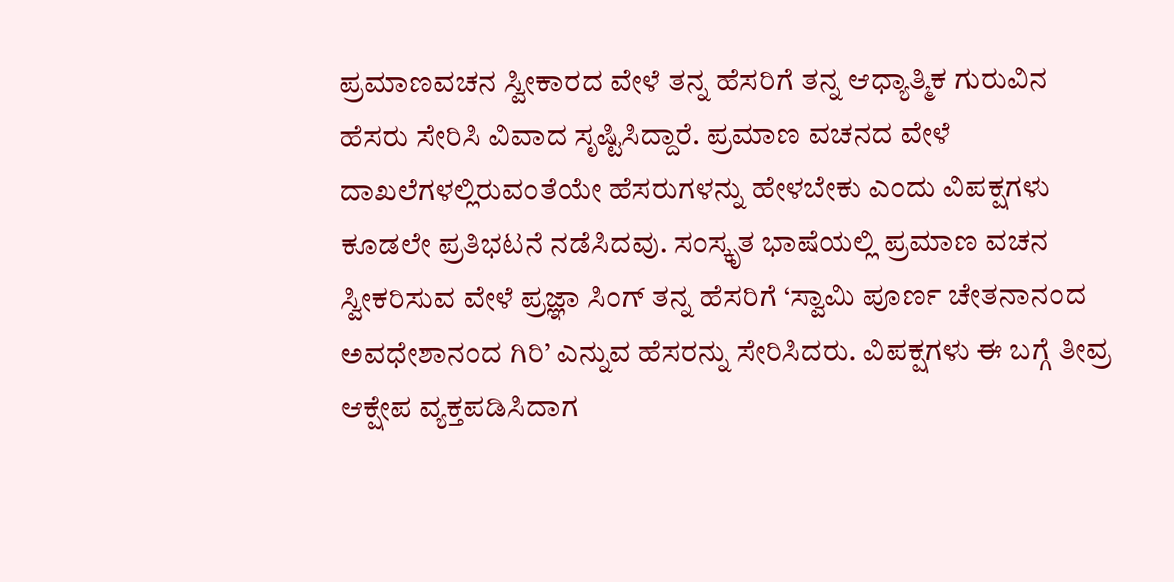ಪ್ರಮಾಣವಚನ ಸ್ವೀಕಾರದ ವೇಳೆ ತನ್ನ ಹೆಸರಿಗೆ ತನ್ನ ಆಧ್ಯಾತ್ಮಿಕ ಗುರುವಿನ ಹೆಸರು ಸೇರಿಸಿ ವಿವಾದ ಸೃಷ್ಟಿಸಿದ್ದಾರೆ. ಪ್ರಮಾಣ ವಚನದ ವೇಳೆ ದಾಖಲೆಗಳಲ್ಲಿರುವಂತೆಯೇ ಹೆಸರುಗಳನ್ನು ಹೇಳಬೇಕು ಎಂದು ವಿಪಕ್ಷಗಳು ಕೂಡಲೇ ಪ್ರತಿಭಟನೆ ನಡೆಸಿದವು. ಸಂಸ್ಕೃತ ಭಾಷೆಯಲ್ಲಿ ಪ್ರಮಾಣ ವಚನ ಸ್ವೀಕರಿಸುವ ವೇಳೆ ಪ್ರಜ್ಞಾ ಸಿಂಗ್ ತನ್ನ ಹೆಸರಿಗೆ ‘ಸ್ವಾಮಿ ಪೂರ್ಣ ಚೇತನಾನಂದ ಅವಧೇಶಾನಂದ ಗಿರಿ’ ಎನ್ನುವ ಹೆಸರನ್ನು ಸೇರಿಸಿದರು. ವಿಪಕ್ಷಗಳು ಈ ಬಗ್ಗೆ ತೀವ್ರ ಆಕ್ಷೇಪ ವ್ಯಕ್ತಪಡಿಸಿದಾಗ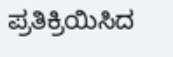ಪ್ರತಿಕ್ರಿಯಿಸಿದ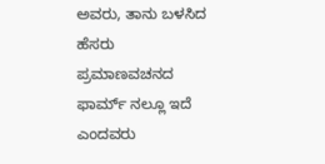ಅವರು, ತಾನು ಬಳಸಿದ ಹೆಸರು ಪ್ರಮಾಣವಚನದ ಫಾರ್ಮ್ ನಲ್ಲೂ ಇದೆ ಎಂದವರು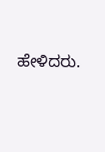ಹೇಳಿದರು.